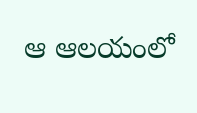ఆ ఆలయంలో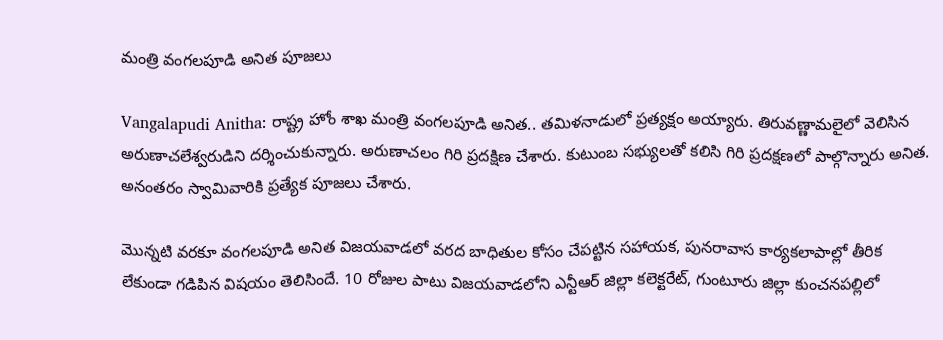మంత్రి వంగలపూడి అనిత పూజలు

Vangalapudi Anitha: రాష్ట్ర హోం శాఖ మంత్రి వంగలపూడి అనిత.. తమిళనాడులో ప్రత్యక్షం అయ్యారు. తిరువణ్ణామలైలో వెలిసిన అరుణాచలేశ్వరుడిని దర్శించుకున్నారు. అరుణాచలం గిరి ప్రదక్షిణ చేశారు. కుటుంబ సభ్యులతో కలిసి గిరి ప్రదక్షణలో పాల్గొన్నారు అనిత. అనంతరం స్వామివారికి ప్రత్యేక పూజలు చేశారు.

మొన్నటి వరకూ వంగలపూడి అనిత విజయవాడలో వరద బాధితుల కోసం చేపట్టిన సహాయక, పునరావాస కార్యకలాపాల్లో తీరిక లేకుండా గడిపిన విషయం తెలిసిందే. 10 రోజుల పాటు విజయవాడలోని ఎన్టీఆర్ జిల్లా కలెక్టరేట్, గుంటూరు జిల్లా కుంచనపల్లిలో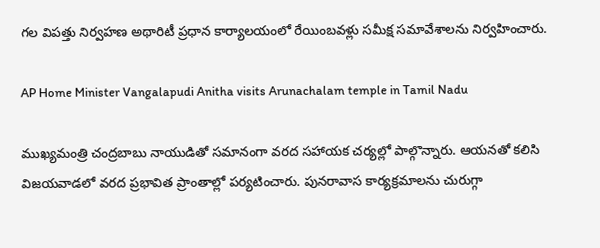గల విపత్తు నిర్వహణ అథారిటీ ప్రధాన కార్యాలయంలో రేయింబవళ్లు సమీక్ష సమావేశాలను నిర్వహించారు.

AP Home Minister Vangalapudi Anitha visits Arunachalam temple in Tamil Nadu

ముఖ్యమంత్రి చంద్రబాబు నాయుడితో సమానంగా వరద సహాయక చర్యల్లో పాల్గొన్నారు. ఆయనతో కలిసి విజయవాడలో వరద ప్రభావిత ప్రాంతాల్లో పర్యటించారు. పునరావాస కార్యక్రమాలను చురుగ్గా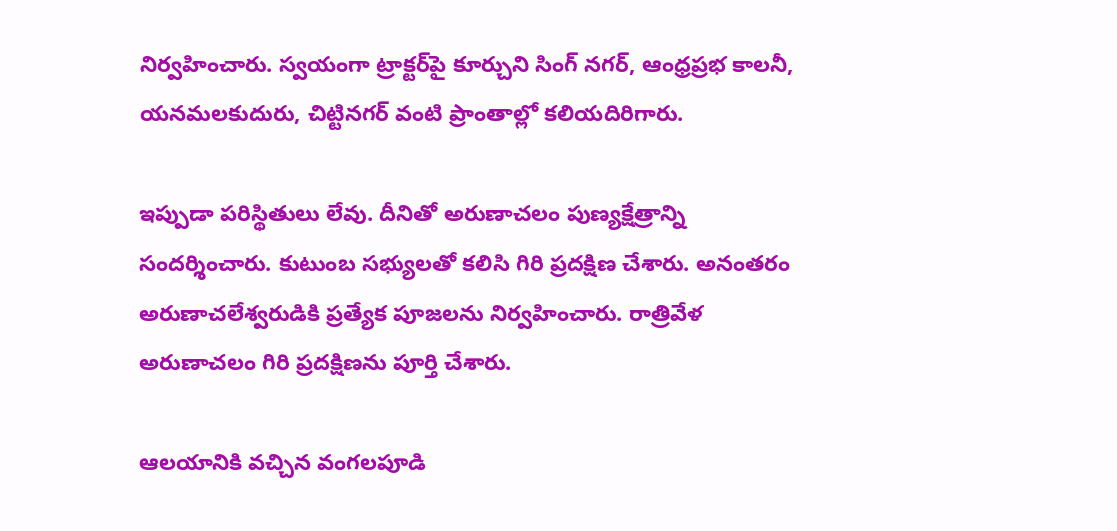నిర్వహించారు. స్వయంగా ట్రాక్టర్‌పై కూర్చుని సింగ్ నగర్, ఆంధ్రప్రభ కాలనీ, యనమలకుదురు, చిట్టినగర్ వంటి ప్రాంతాల్లో కలియదిరిగారు.

ఇప్పుడా పరిస్థితులు లేవు. దీనితో అరుణాచలం పుణ్యక్షేత్రాన్ని సందర్శించారు. కుటుంబ సభ్యులతో కలిసి గిరి ప్రదక్షిణ చేశారు. అనంతరం అరుణాచలేశ్వరుడికి ప్రత్యేక పూజలను నిర్వహించారు. రాత్రివేళ అరుణాచలం గిరి ప్రదక్షిణను పూర్తి చేశారు.

ఆలయానికి వచ్చిన వంగలపూడి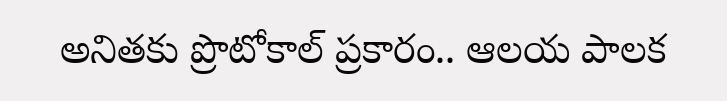అనితకు ప్రొటోకాల్ ప్రకారం.. ఆలయ పాలక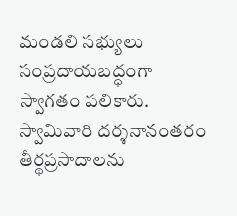మండలి సభ్యులు సంప్రదాయబద్ధంగా స్వాగతం పలికారు. స్వామివారి దర్శనానంతరం తీర్థప్రసాదాలను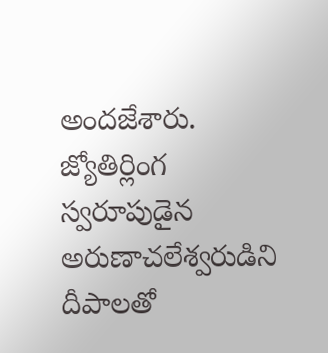అందజేశారు. జ్యోతిర్లింగ స్వరూపుడైన అరుణాచలేశ్వరుడిని దీపాలతో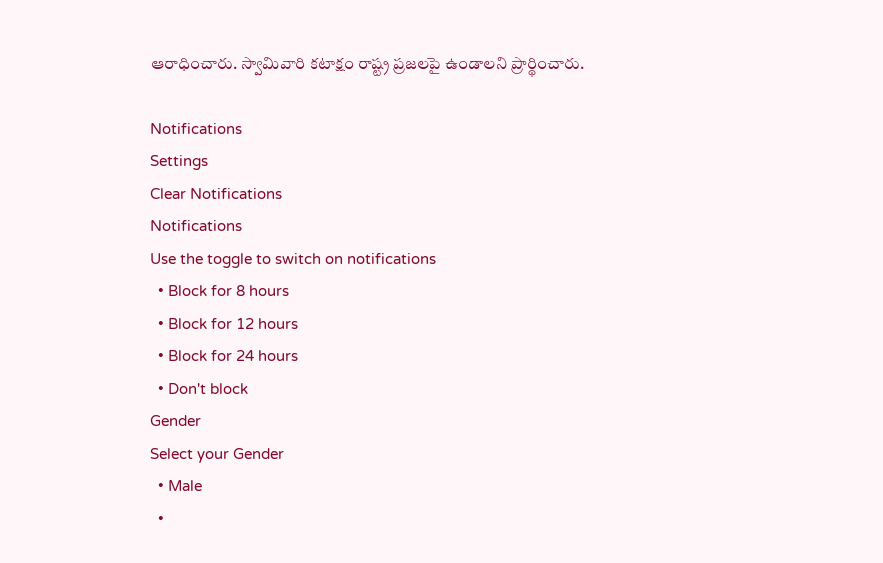ఆరాధించారు. స్వామివారి కటాక్షం రాష్ట్ర ప్రజలపై ఉండాలని ప్రార్థించారు.

Notifications
Settings
Clear Notifications
Notifications
Use the toggle to switch on notifications
  • Block for 8 hours
  • Block for 12 hours
  • Block for 24 hours
  • Don't block
Gender
Select your Gender
  • Male
  •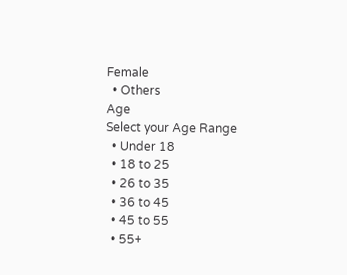Female
  • Others
Age
Select your Age Range
  • Under 18
  • 18 to 25
  • 26 to 35
  • 36 to 45
  • 45 to 55
  • 55+